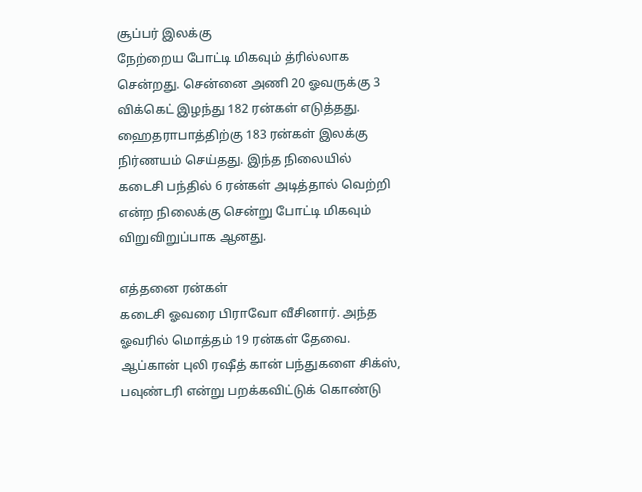சூப்பர் இலக்கு
நேற்றைய போட்டி மிகவும் த்ரில்லாக சென்றது. சென்னை அணி 20 ஓவருக்கு 3 விக்கெட் இழந்து 182 ரன்கள் எடுத்தது. ஹைதராபாத்திற்கு 183 ரன்கள் இலக்கு நிர்ணயம் செய்தது. இந்த நிலையில் கடைசி பந்தில் 6 ரன்கள் அடித்தால் வெற்றி என்ற நிலைக்கு சென்று போட்டி மிகவும் விறுவிறுப்பாக ஆனது.

எத்தனை ரன்கள்
கடைசி ஓவரை பிராவோ வீசினார். அந்த ஓவரில் மொத்தம் 19 ரன்கள் தேவை. ஆப்கான் புலி ரஷீத் கான் பந்துகளை சிக்ஸ், பவுண்டரி என்று பறக்கவிட்டுக் கொண்டு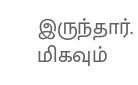இருந்தார். மிகவும்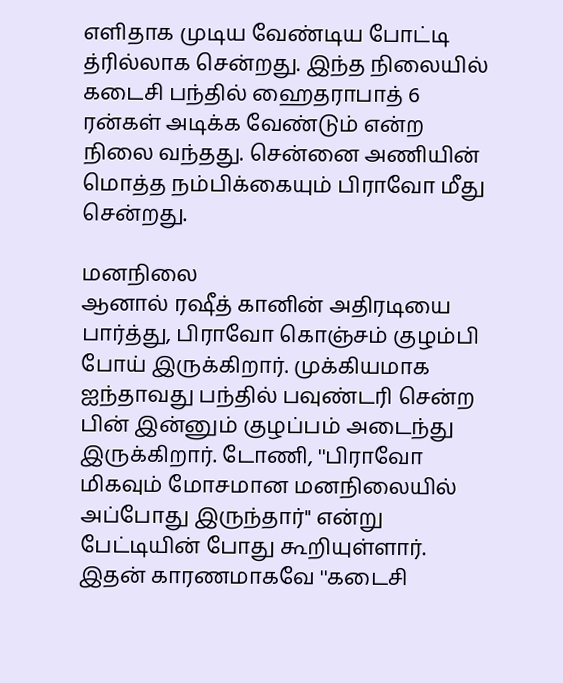எளிதாக முடிய வேண்டிய போட்டி த்ரில்லாக சென்றது. இந்த நிலையில் கடைசி பந்தில் ஹைதராபாத் 6 ரன்கள் அடிக்க வேண்டும் என்ற நிலை வந்தது. சென்னை அணியின் மொத்த நம்பிக்கையும் பிராவோ மீது சென்றது.

மனநிலை
ஆனால் ரஷீத் கானின் அதிரடியை பார்த்து, பிராவோ கொஞ்சம் குழம்பி போய் இருக்கிறார். முக்கியமாக ஐந்தாவது பந்தில் பவுண்டரி சென்ற பின் இன்னும் குழப்பம் அடைந்து இருக்கிறார். டோணி, ''பிராவோ மிகவும் மோசமான மனநிலையில் அப்போது இருந்தார்'' என்று பேட்டியின் போது கூறியுள்ளார். இதன் காரணமாகவே ''கடைசி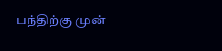பந்திற்கு முன்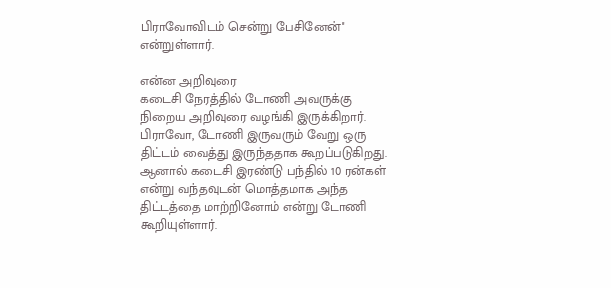பிராவோவிடம் சென்று பேசினேன்'' என்றுள்ளார்.

என்ன அறிவுரை
கடைசி நேரத்தில் டோணி அவருக்கு நிறைய அறிவுரை வழங்கி இருக்கிறார். பிராவோ, டோணி இருவரும் வேறு ஒரு திட்டம் வைத்து இருந்ததாக கூறப்படுகிறது. ஆனால் கடைசி இரண்டு பந்தில் 10 ரன்கள் என்று வந்தவுடன் மொத்தமாக அந்த திட்டத்தை மாற்றினோம் என்று டோணி கூறியுள்ளார்.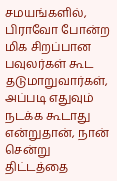சமயங்களில், பிராவோ போன்ற மிக சிறப்பான பவுலர்கள் கூட தடுமாறுவார்கள், அப்படி எதுவும் நடக்க கூடாது என்றுதான், நான் சென்று திட்டத்தை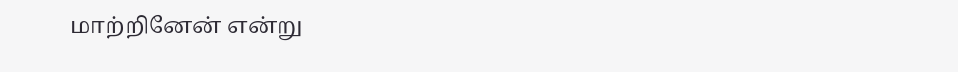மாற்றினேன் என்று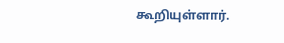கூறியுள்ளார்.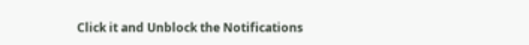Click it and Unblock the Notifications